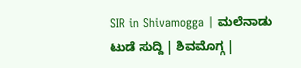SIR in Shivamogga | ಮಲೆನಾಡು ಟುಡೆ ಸುದ್ದಿ | ಶಿವಮೊಗ್ಗ |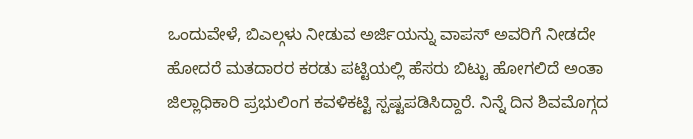ಒಂದುವೇಳೆ, ಬಿಎಲ್ಗಳು ನೀಡುವ ಅರ್ಜಿಯನ್ನು ವಾಪಸ್ ಅವರಿಗೆ ನೀಡದೇ ಹೋದರೆ ಮತದಾರರ ಕರಡು ಪಟ್ಟಿಯಲ್ಲಿ ಹೆಸರು ಬಿಟ್ಟು ಹೋಗಲಿದೆ ಅಂತಾ ಜಿಲ್ಲಾಧಿಕಾರಿ ಪ್ರಭುಲಿಂಗ ಕವಳಿಕಟ್ಟಿ ಸ್ಪಷ್ಟಪಡಿಸಿದ್ದಾರೆ. ನಿನ್ನೆ ದಿನ ಶಿವಮೊಗ್ಗದ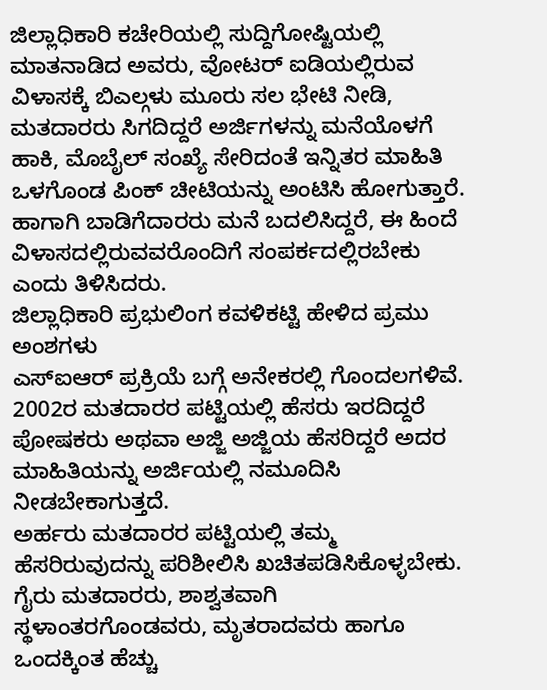ಜಿಲ್ಲಾಧಿಕಾರಿ ಕಚೇರಿಯಲ್ಲಿ ಸುದ್ದಿಗೋಷ್ಟಿಯಲ್ಲಿ ಮಾತನಾಡಿದ ಅವರು, ವೋಟರ್ ಐಡಿಯಲ್ಲಿರುವ ವಿಳಾಸಕ್ಕೆ ಬಿಎಲ್ಗಳು ಮೂರು ಸಲ ಭೇಟಿ ನೀಡಿ, ಮತದಾರರು ಸಿಗದಿದ್ದರೆ ಅರ್ಜಿಗಳನ್ನು ಮನೆಯೊಳಗೆ ಹಾಕಿ, ಮೊಬೈಲ್ ಸಂಖ್ಯೆ ಸೇರಿದಂತೆ ಇನ್ನಿತರ ಮಾಹಿತಿ ಒಳಗೊಂಡ ಪಿಂಕ್ ಚೀಟಿಯನ್ನು ಅಂಟಿಸಿ ಹೋಗುತ್ತಾರೆ. ಹಾಗಾಗಿ ಬಾಡಿಗೆದಾರರು ಮನೆ ಬದಲಿಸಿದ್ದರೆ, ಈ ಹಿಂದೆ ವಿಳಾಸದಲ್ಲಿರುವವರೊಂದಿಗೆ ಸಂಪರ್ಕದಲ್ಲಿರಬೇಕು ಎಂದು ತಿಳಿಸಿದರು.
ಜಿಲ್ಲಾಧಿಕಾರಿ ಪ್ರಭುಲಿಂಗ ಕವಳಿಕಟ್ಟಿ ಹೇಳಿದ ಪ್ರಮು ಅಂಶಗಳು
ಎಸ್ಐಆರ್ ಪ್ರಕ್ರಿಯೆ ಬಗ್ಗೆ ಅನೇಕರಲ್ಲಿ ಗೊಂದಲಗಳಿವೆ. 2002ರ ಮತದಾರರ ಪಟ್ಟಿಯಲ್ಲಿ ಹೆಸರು ಇರದಿದ್ದರೆ ಪೋಷಕರು ಅಥವಾ ಅಜ್ಜಿ ಅಜ್ಜಿಯ ಹೆಸರಿದ್ದರೆ ಅದರ ಮಾಹಿತಿಯನ್ನು ಅರ್ಜಿಯಲ್ಲಿ ನಮೂದಿಸಿ ನೀಡಬೇಕಾಗುತ್ತದೆ.
ಅರ್ಹರು ಮತದಾರರ ಪಟ್ಟಿಯಲ್ಲಿ ತಮ್ಮ ಹೆಸರಿರುವುದನ್ನು ಪರಿಶೀಲಿಸಿ ಖಚಿತಪಡಿಸಿಕೊಳ್ಳಬೇಕು. ಗೈರು ಮತದಾರರು, ಶಾಶ್ವತವಾಗಿ ಸ್ಥಳಾಂತರಗೊಂಡವರು, ಮೃತರಾದವರು ಹಾಗೂ ಒಂದಕ್ಕಿಂತ ಹೆಚ್ಚು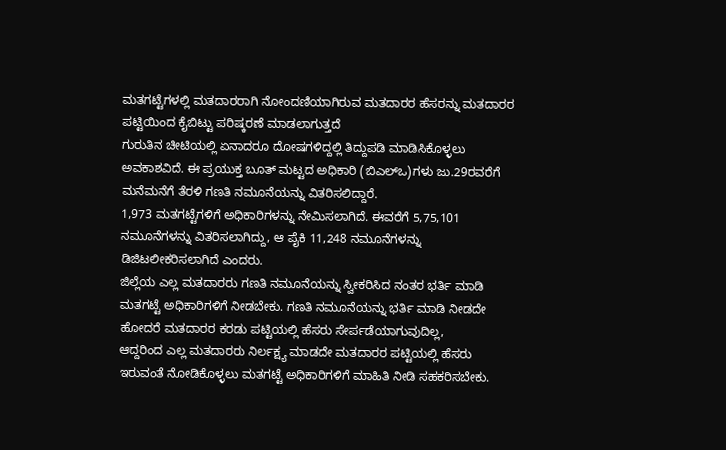ಮತಗಟ್ಟೆಗಳಲ್ಲಿ ಮತದಾರರಾಗಿ ನೋಂದಣಿಯಾಗಿರುವ ಮತದಾರರ ಹೆಸರನ್ನು ಮತದಾರರ ಪಟ್ಟಿಯಿಂದ ಕೈಬಿಟ್ಟು ಪರಿಷ್ಕರಣೆ ಮಾಡಲಾಗುತ್ತದೆ
ಗುರುತಿನ ಚೀಟಿಯಲ್ಲಿ ಏನಾದರೂ ದೋಷಗಳಿದ್ದಲ್ಲಿ ತಿದ್ದುಪಡಿ ಮಾಡಿಸಿಕೊಳ್ಳಲು ಅವಕಾಶವಿದೆ. ಈ ಪ್ರಯುಕ್ತ ಬೂತ್ ಮಟ್ಟದ ಅಧಿಕಾರಿ (ಬಿಎಲ್ಒ)ಗಳು ಜು.29ರವರೆಗೆ ಮನೆಮನೆಗೆ ತೆರಳಿ ಗಣತಿ ನಮೂನೆಯನ್ನು ವಿತರಿಸಲಿದ್ದಾರೆ.
1,973 ಮತಗಟ್ಟೆಗಳಿಗೆ ಅಧಿಕಾರಿಗಳನ್ನು ನೇಮಿಸಲಾಗಿದೆ. ಈವರೆಗೆ 5,75,101 ನಮೂನೆಗಳನ್ನು ವಿತರಿಸಲಾಗಿದ್ದು, ಆ ಪೈಕಿ 11,248 ನಮೂನೆಗಳನ್ನು ಡಿಜಿಟಲೀಕರಿಸಲಾಗಿದೆ ಎಂದರು.
ಜಿಲ್ಲೆಯ ಎಲ್ಲ ಮತದಾರರು ಗಣತಿ ನಮೂನೆಯನ್ನು ಸ್ವೀಕರಿಸಿದ ನಂತರ ಭರ್ತಿ ಮಾಡಿ ಮತಗಟ್ಟೆ ಅಧಿಕಾರಿಗಳಿಗೆ ನೀಡಬೇಕು. ಗಣತಿ ನಮೂನೆಯನ್ನು ಭರ್ತಿ ಮಾಡಿ ನೀಡದೇ ಹೋದರೆ ಮತದಾರರ ಕರಡು ಪಟ್ಟಿಯಲ್ಲಿ ಹೆಸರು ಸೇರ್ಪಡೆಯಾಗುವುದಿಲ್ಲ,
ಆದ್ದರಿಂದ ಎಲ್ಲ ಮತದಾರರು ನಿರ್ಲಕ್ಷ್ಯ ಮಾಡದೇ ಮತದಾರರ ಪಟ್ಟಿಯಲ್ಲಿ ಹೆಸರು ಇರುವಂತೆ ನೋಡಿಕೊಳ್ಳಲು ಮತಗಟ್ಟೆ ಅಧಿಕಾರಿಗಳಿಗೆ ಮಾಹಿತಿ ನೀಡಿ ಸಹಕರಿಸಬೇಕು.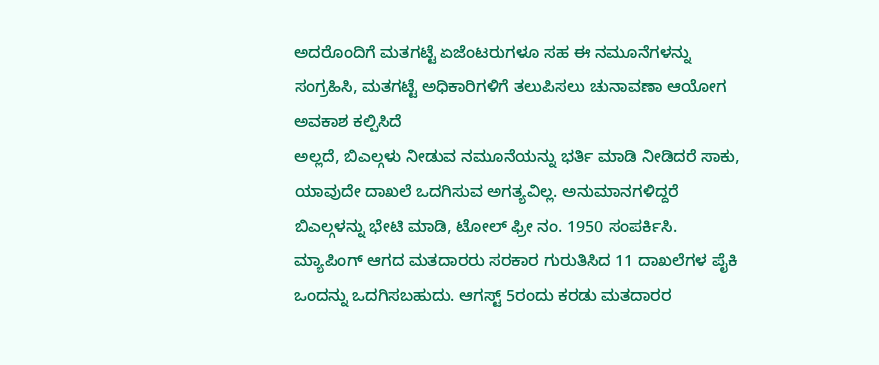ಅದರೊಂದಿಗೆ ಮತಗಟ್ಟೆ ಏಜೆಂಟರುಗಳೂ ಸಹ ಈ ನಮೂನೆಗಳನ್ನು ಸಂಗ್ರಹಿಸಿ, ಮತಗಟ್ಟೆ ಅಧಿಕಾರಿಗಳಿಗೆ ತಲುಪಿಸಲು ಚುನಾವಣಾ ಆಯೋಗ ಅವಕಾಶ ಕಲ್ಪಿಸಿದೆ
ಅಲ್ಲದೆ, ಬಿಎಲ್ಗಳು ನೀಡುವ ನಮೂನೆಯನ್ನು ಭರ್ತಿ ಮಾಡಿ ನೀಡಿದರೆ ಸಾಕು, ಯಾವುದೇ ದಾಖಲೆ ಒದಗಿಸುವ ಅಗತ್ಯವಿಲ್ಲ. ಅನುಮಾನಗಳಿದ್ದರೆ ಬಿಎಲ್ಗಳನ್ನು ಭೇಟಿ ಮಾಡಿ, ಟೋಲ್ ಫ್ರೀ ನಂ. 1950 ಸಂಪರ್ಕಿಸಿ. ಮ್ಯಾಪಿಂಗ್ ಆಗದ ಮತದಾರರು ಸರಕಾರ ಗುರುತಿಸಿದ 11 ದಾಖಲೆಗಳ ಪೈಕಿ ಒಂದನ್ನು ಒದಗಿಸಬಹುದು. ಆಗಸ್ಟ್ 5ರಂದು ಕರಡು ಮತದಾರರ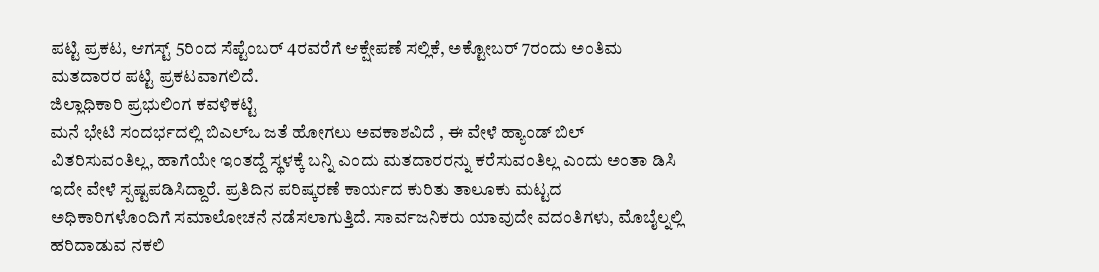ಪಟ್ಟಿ ಪ್ರಕಟ, ಆಗಸ್ಟ್ 5ರಿಂದ ಸೆಪ್ಟೆಂಬರ್ 4ರವರೆಗೆ ಆಕ್ಷೇಪಣೆ ಸಲ್ಲಿಕೆ, ಅಕ್ಟೋಬರ್ 7ರಂದು ಅಂತಿಮ ಮತದಾರರ ಪಟ್ಟಿ ಪ್ರಕಟವಾಗಲಿದೆ.
ಜಿಲ್ಲಾಧಿಕಾರಿ ಪ್ರಭುಲಿಂಗ ಕವಳಿಕಟ್ಟಿ
ಮನೆ ಭೇಟಿ ಸಂದರ್ಭದಲ್ಲಿ ಬಿಎಲ್ಒ ಜತೆ ಹೋಗಲು ಅವಕಾಶವಿದೆ , ಈ ವೇಳೆ ಹ್ಯಾಂಡ್ ಬಿಲ್ ವಿತರಿಸುವಂತಿಲ್ಲ, ಹಾಗೆಯೇ ಇಂತದ್ದೆ ಸ್ಥಳಕ್ಕೆ ಬನ್ನಿ ಎಂದು ಮತದಾರರನ್ನು ಕರೆಸುವಂತಿಲ್ಲ ಎಂದು ಅಂತಾ ಡಿಸಿ ಇದೇ ವೇಳೆ ಸ್ಪಷ್ಟಪಡಿಸಿದ್ದಾರೆ. ಪ್ರತಿದಿನ ಪರಿಷ್ಕರಣೆ ಕಾರ್ಯದ ಕುರಿತು ತಾಲೂಕು ಮಟ್ಟದ ಅಧಿಕಾರಿಗಳೊಂದಿಗೆ ಸಮಾಲೋಚನೆ ನಡೆಸಲಾಗುತ್ತಿದೆ. ಸಾರ್ವಜನಿಕರು ಯಾವುದೇ ವದಂತಿಗಳು, ಮೊಬೈಲ್ನಲ್ಲಿ ಹರಿದಾಡುವ ನಕಲಿ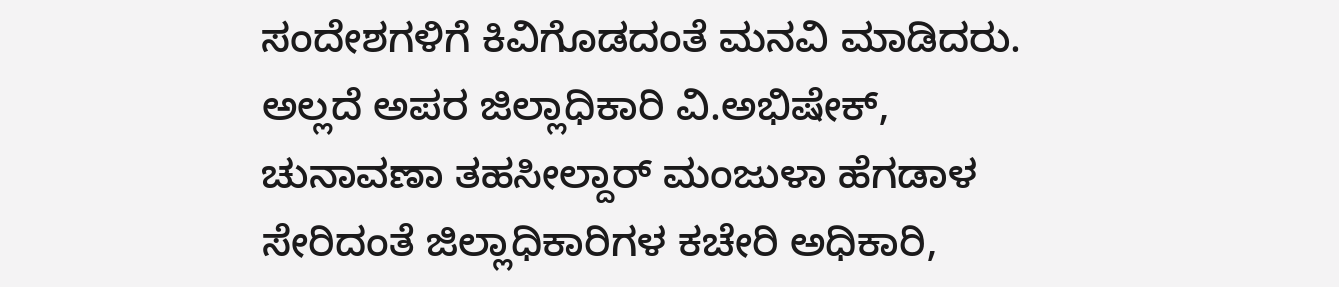ಸಂದೇಶಗಳಿಗೆ ಕಿವಿಗೊಡದಂತೆ ಮನವಿ ಮಾಡಿದರು. ಅಲ್ಲದೆ ಅಪರ ಜಿಲ್ಲಾಧಿಕಾರಿ ವಿ.ಅಭಿಷೇಕ್, ಚುನಾವಣಾ ತಹಸೀಲ್ದಾರ್ ಮಂಜುಳಾ ಹೆಗಡಾಳ ಸೇರಿದಂತೆ ಜಿಲ್ಲಾಧಿಕಾರಿಗಳ ಕಚೇರಿ ಅಧಿಕಾರಿ,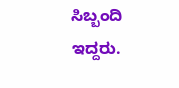ಸಿಬ್ಬಂದಿ ಇದ್ದರು.